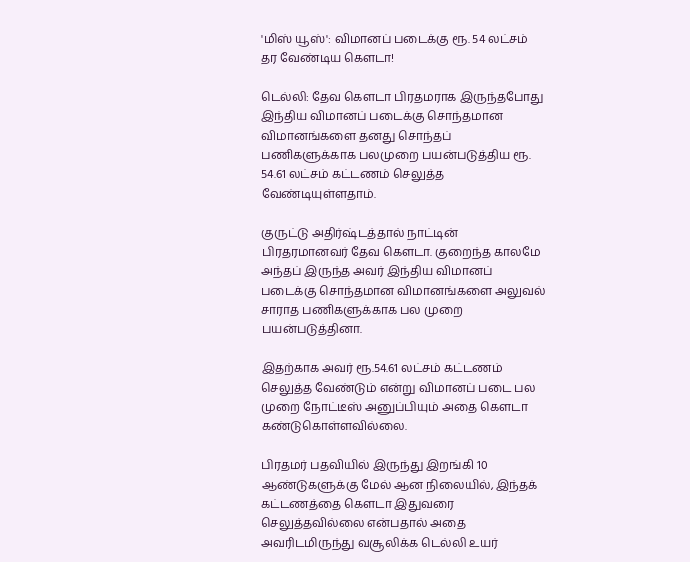'மிஸ் யூஸ்': விமானப் படைக்கு ரூ. 54 லட்சம் தர வேண்டிய கெளடா!

டெல்லி: தேவ கெளடா பிரதமராக இருந்தபோது இந்திய விமானப் படைக்கு சொந்தமான விமானங்களை தனது சொந்தப் பணிகளுக்காக பலமுறை பயன்படுத்திய ரூ. 54.61 லட்சம் கட்டணம் செலுத்த வேண்டியுள்ளதாம்.

குருட்டு அதிர்ஷ்டத்தால் நாட்டின் பிரதரமானவர் தேவ கெளடா. குறைந்த காலமே அந்தப் இருந்த அவர் இந்திய விமானப் படைக்கு சொந்தமான விமானங்களை அலுவல் சாராத பணிகளுக்காக பல முறை பயன்படுத்தினா.

இதற்காக அவர் ரூ.54.61 லட்சம் கட்டணம் செலுத்த வேண்டும் என்று விமானப் படை பல முறை நோட்டீஸ் அனுப்பியும் அதை கெளடா கண்டுகொள்ளவில்லை.

பிரதமர் பதவியில் இருந்து இறங்கி 10 ஆண்டுகளுக்கு மேல் ஆன நிலையில், இந்தக் கட்டணத்தை கெளடா இதுவரை செலுத்தவில்லை என்பதால் அதை அவரிடமிருந்து வசூலிக்க டெல்லி உயர்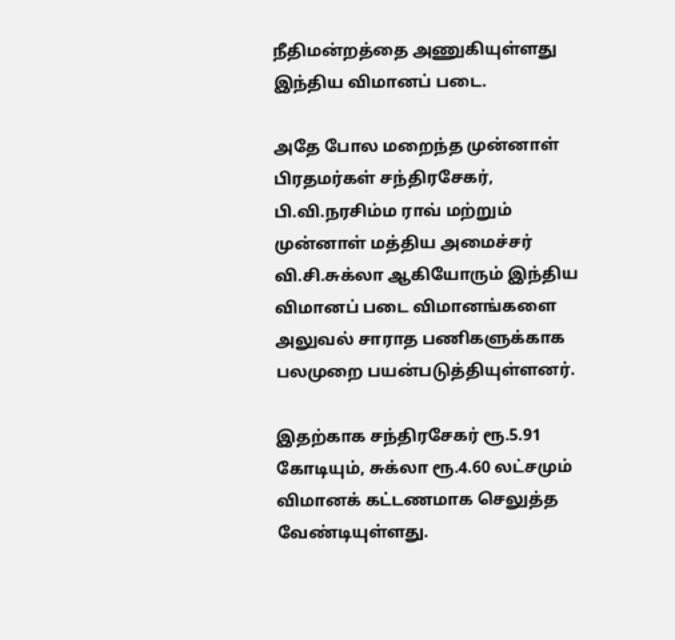நீதிமன்றத்தை அணுகியுள்ளது இந்திய விமானப் படை.

அதே போல மறைந்த முன்னாள் பிரதமர்கள் சந்திரசேகர், பி.வி.நரசிம்ம ராவ் மற்றும் முன்னாள் மத்திய அமைச்சர் வி.சி.சுக்லா ஆகியோரும் இந்திய விமானப் படை விமானங்களை அலுவல் சாராத பணிகளுக்காக பலமுறை பயன்படுத்தியுள்ளனர்.

இதற்காக சந்திரசேகர் ரூ.5.91 கோடியும், சுக்லா ரூ.4.60 லட்சமும் விமானக் கட்டணமாக செலுத்த வேண்டியுள்ளது.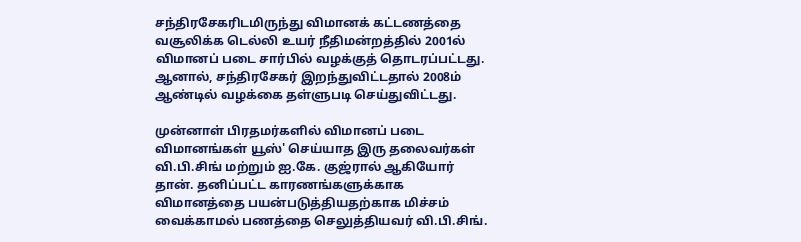சந்திரசேகரிடமிருந்து விமானக் கட்டணத்தை வசூலிக்க டெல்லி உயர் நீதிமன்றத்தில் 2001ல் விமானப் படை சார்பில் வழக்குத் தொடரப்பட்டது. ஆனால், சந்திரசேகர் இறந்துவிட்டதால் 2008ம் ஆண்டில் வழக்கை தள்ளுபடி செய்துவிட்டது.

முன்னாள் பிரதமர்களில் விமானப் படை விமானங்கள் யூஸ்' செய்யாத இரு தலைவர்கள் வி.பி.சிங் மற்றும் ஐ.கே. குஜ்ரால் ஆகியோர் தான். தனிப்பட்ட காரணங்களுக்காக விமானத்தை பயன்படுத்தியதற்காக மிச்சம் வைக்காமல் பணத்தை செலுத்தியவர் வி.பி.சிங்.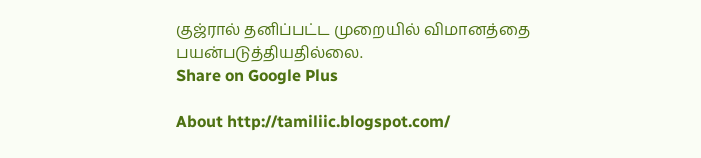குஜ்ரால் தனிப்பட்ட முறையில் விமானத்தை பயன்படுத்தியதில்லை.
Share on Google Plus

About http://tamiliic.blogspot.com/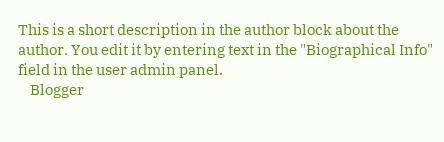This is a short description in the author block about the author. You edit it by entering text in the "Biographical Info" field in the user admin panel.
    Blogger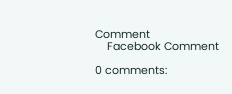Comment
    Facebook Comment

0 comments: